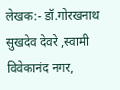लेखक:- डॉ.गोरखनाथ सुखदेव देवरे ,स्वामी विवेकानंद नगर,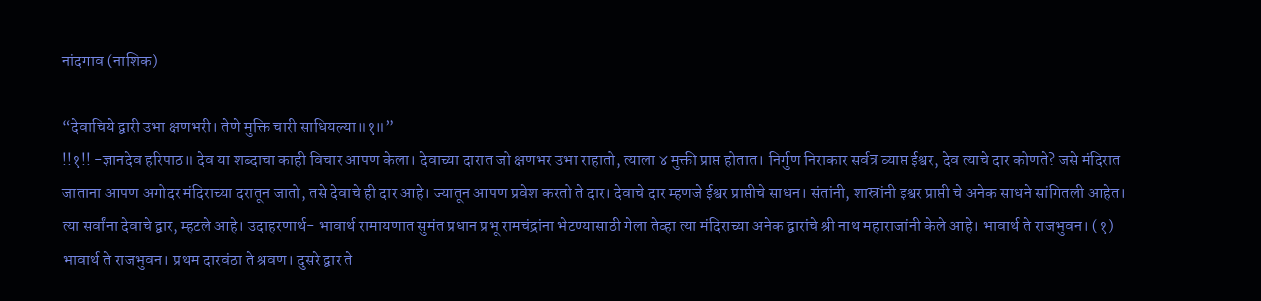नांदगाव (नाशिक)

“देवाचिये द्वारी उभा क्षणभरी। तेणे मुक्ति चारी साधियल्या॥१॥”
!!१!! -ज्ञानदेव हरिपाठ॥ देव या शब्दाचा काही विचार आपण केला। देवाच्या दारात जो क्षणभर उभा राहातो, त्याला ४ मुक्ती प्राप्त होतात। निर्गुण निराकार सर्वत्र व्याप्त ईश्वर, देव त्याचे दार कोणते? जसे मंदिरात जाताना आपण अगोदर मंदिराच्या दरातून जातो, तसे देवाचे ही दार आहे। ज्यातून आपण प्रवेश करतो ते दार। देवाचे दार म्हणजे ईश्वर प्राप्तीचे साधन। संतांनी, शास्रांनी इश्वर प्राप्ती चे अनेक साधने सांगितली आहेत। त्या सर्वांना देवाचे द्वार, म्हटले आहे। उदाहरणार्थ- भावार्थ रामायणात सुमंत प्रधान प्रभू रामचंद्रांना भेटण्यासाठी गेला तेव्हा त्या मंदिराच्या अनेक द्वारांचे श्री नाथ महाराजांनी केले आहे। भावार्थ ते राजभुवन। (१) भावार्थ ते राजभुवन। प्रथम दारवंठा ते श्रवण। दुसरे द्वार ते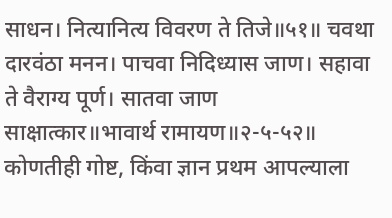साधन। नित्यानित्य विवरण ते तिजे॥५१॥ चवथा दारवंठा मनन। पाचवा निदिध्यास जाण। सहावा ते वैराग्य पूर्ण। सातवा जाण साक्षात्कार॥भावार्थ रामायण॥२-५-५२॥ कोणतीही गोष्ट, किंवा ज्ञान प्रथम आपल्याला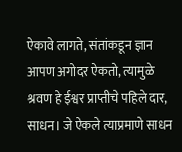ऐकावे लागते, संतांकडून ज्ञान आपण अगोदर ऐकतो, त्यामुळे श्रवण हे ईश्वर प्राप्तीचे पहिले दार, साधन। जे ऐकले त्याप्रमाणे साधन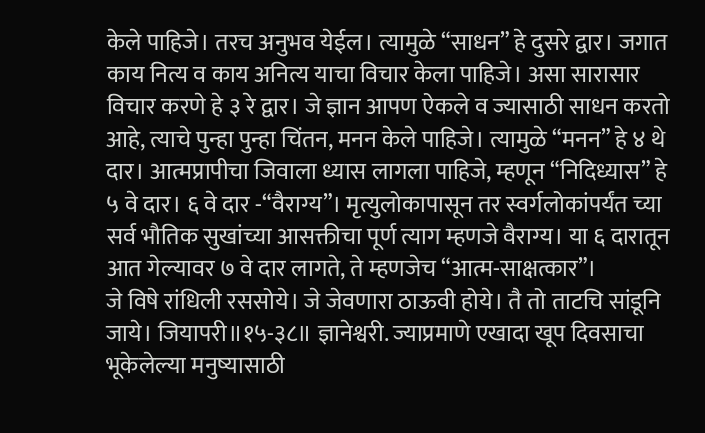केले पाहिजे। तरच अनुभव येईल। त्यामुळे “साधन” हे दुसरे द्वार। जगात काय नित्य व काय अनित्य याचा विचार केला पाहिजे। असा सारासार विचार करणे हे ३ रे द्वार। जे ज्ञान आपण ऐकले व ज्यासाठी साधन करतो आहे, त्याचे पुन्हा पुन्हा चिंतन, मनन केले पाहिजे। त्यामुळे “मनन” हे ४ थे दार। आत्मप्रापीचा जिवाला ध्यास लागला पाहिजे, म्हणून “निदिध्यास” हे ५ वे दार। ६ वे दार -“वैराग्य”। मृत्युलोकापासून तर स्वर्गलोकांपर्यंत च्या सर्व भौतिक सुखांच्या आसक्तीचा पूर्ण त्याग म्हणजे वैराग्य। या ६ दारातून आत गेल्यावर ७ वे दार लागते, ते म्हणजेच “आत्म-साक्षत्कार”।
जे विषे रांधिली रससोये। जे जेवणारा ठाऊवी होये। तै तो ताटचि सांडूनि जाये। जियापरी॥१५-३८॥ ज्ञानेश्वरी. ज्याप्रमाणे एखादा खूप दिवसाचा भूकेलेल्या मनुष्यासाठी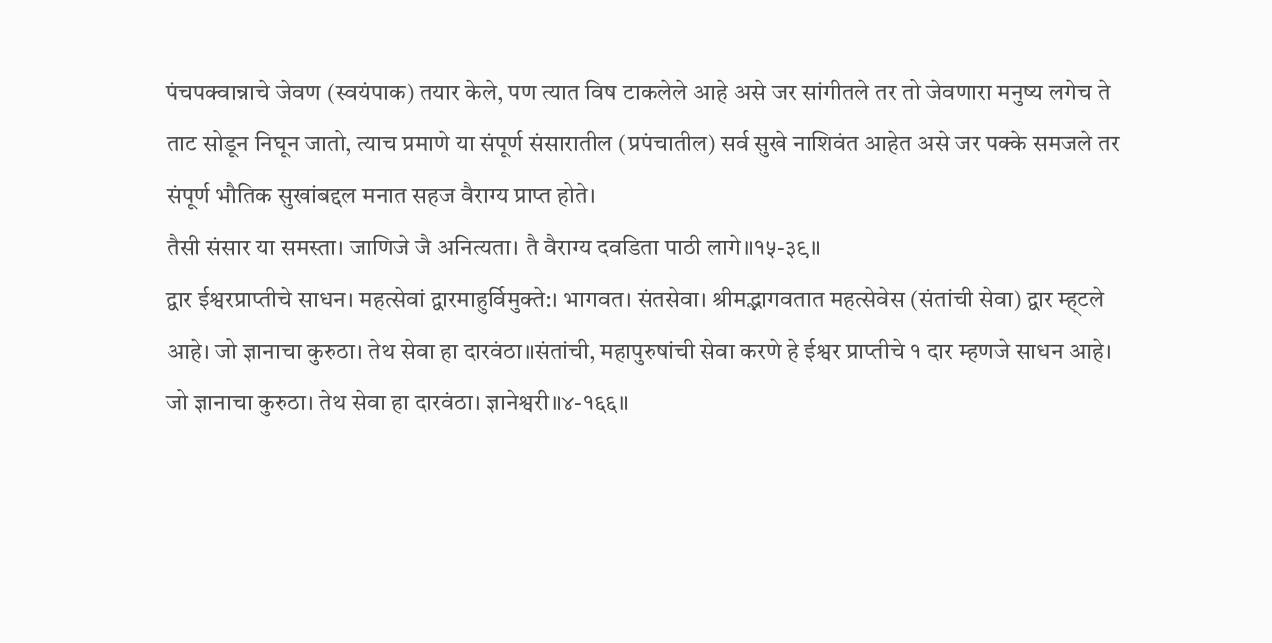पंचपक्वान्नाचे जेवण (स्वयंपाक) तयार केले, पण त्यात विष टाकलेले आहे असे जर सांगीतले तर तो जेवणारा मनुष्य लगेच ते ताट सोडून निघून जातो, त्याच प्रमाणे या संपूर्ण संसारातील (प्रपंचातील) सर्व सुखे नाशिवंत आहेत असे जर पक्के समजले तर संपूर्ण भौतिक सुखांबद्दल मनात सहज वैराग्य प्राप्त होते।
तैसी संसार या समस्ता। जाणिजे जै अनित्यता। तै वैराग्य दवडिता पाठी लागे॥१५-३९॥
द्वार ईश्वरप्राप्तीचे साधन। महत्सेवां द्वारमाहुर्विमुक्ते:। भागवत। संतसेवा। श्रीमद्भागवतात महत्सेवेस (संतांची सेवा) द्वार म्ह्टले आहे। जो ज्ञानाचा कुरुठा। तेथ सेवा हा दारवंठा॥संतांची, महापुरुषांची सेवा करणे हे ईश्वर प्राप्तीचे १ दार म्हणजे साधन आहे।
जो ज्ञानाचा कुरुठा। तेथ सेवा हा दारवंठा। ज्ञानेश्वरी॥४-१६६॥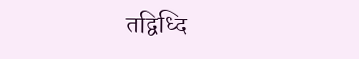तद्विध्दि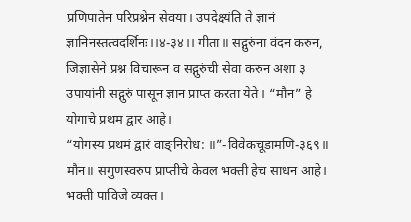प्रणिपातेन परिप्रश्नेन सेवया। उपदेक्ष्यंति ते ज्ञानं ज्ञानिनस्तत्वदर्शिनः।।४-३४।। गीता॥ सद्गुरुंना वंदन करुन, जिज्ञासेने प्रश्न विचारून व सद्गुरुंची सेवा करुन अशा ३ उपायांनी सद्गुरुं पासून ज्ञान प्राप्त करता येते। “मौन” हे योगाचे प्रथम द्वार आहे।
“योगस्य प्रथमं द्वारं वाङ्निरोध: ॥”-विवेकचूडामणि-३६९॥ मौन॥ सगुणस्वरुप प्राप्तीचे केवल भक्ती हेच साधन आहे। भक्ती पाविजे व्यक्त।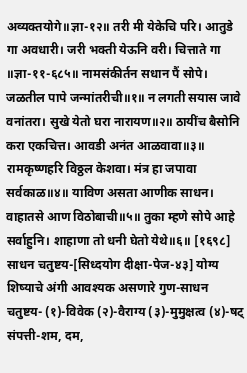अव्यक्तयोगे॥ज्ञा-१२॥ तरी मी येकेचि परि। आतुडे गा अवधारी। जरी भक्ती येऊनि वरी। चित्ताते गा ॥ज्ञा-११-६८५॥ नामसंकीर्तन सधान पैं सोपे। जळतील पापे जन्मांतरीची॥१॥ न लगती सयास जावे वनांतरा। सुखे येतो घरा नारायण॥२॥ ठायींच बैसोनि करा एकचित्त। आवडी अनंत आळवावा॥३॥ रामकृष्णहरि विठ्ठल केशवा। मंत्र हा जपावा सर्वकाळ॥४॥ याविण असता आणीक साधन। वाहातसे आण विठोबाची॥५॥ तुका म्हणे सोपे आहे सर्वाहुनि। शाहाणा तो धनी घेतो येथे॥६॥ [१६९८] साधन चतुष्टय-[सिध्दयोग दीक्षा-पेज-४३] योग्य शिष्याचे अंगी आवश्यक असणारे गुण-साधन चतुष्टय- (१)-विवेक (२)-वैराग्य (३)-मुमुक्षत्व (४)-षट् संपत्ती-शम, दम,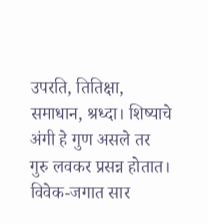उपरति, तितिक्षा, समाधान, श्रध्दा। शिष्याचे अंगी हे गुण असले तर गुरु लवकर प्रसन्न होतात। विवेक-जगात सार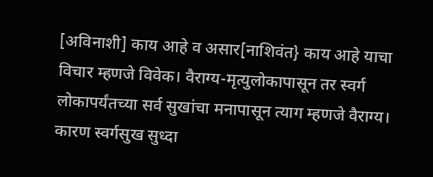[अविनाशी] काय आहे व असार[नाशिवंत} काय आहे याचा विचार म्हणजे विवेक। वैराग्य-मृत्युलोकापासून तर स्वर्ग लोकापर्यंतच्या सर्व सुखांचा मनापासून त्याग म्हणजे वैराग्य। कारण स्वर्गसुख सुध्दा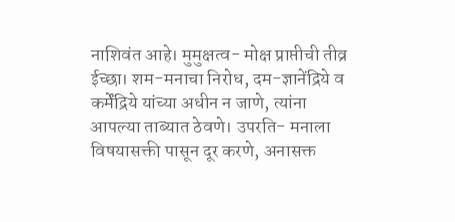नाशिवंत आहे। मुमुक्षत्व- मोक्ष प्राप्तीची तीव्र ईच्छा। शम-मनाचा निरोध, दम-ज्ञानेंद्रिये व कर्मेंद्रिये यांच्या अधीन न जाणे, त्यांना आपल्या ताब्यात ठेवणे। उपरति- मनाला विषयासक्ती पासून दूर करणे, अनासक्त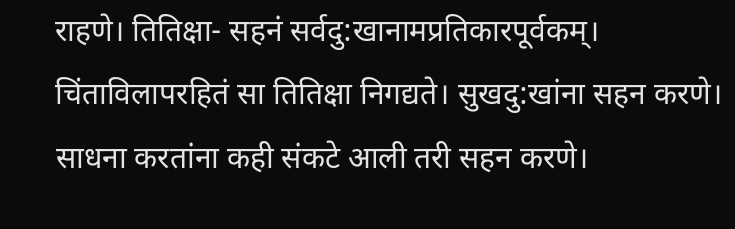राहणे। तितिक्षा- सहनं सर्वदु:खानामप्रतिकारपूर्वकम्। चिंताविलापरहितं सा तितिक्षा निगद्यते। सुखदु:खांना सहन करणे। साधना करतांना कही संकटे आली तरी सहन करणे।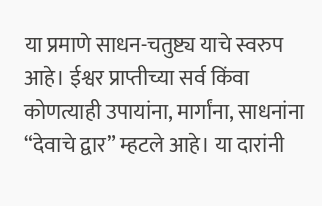या प्रमाणे साधन-चतुष्ट्य याचे स्वरुप आहे। ईश्वर प्राप्तीच्या सर्व किंवा कोणत्याही उपायांना, मार्गांना, साधनांना “देवाचे द्वार” म्हटले आहे। या दारांनी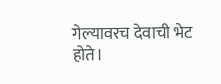गेल्यावरच देवाची भेट होते।